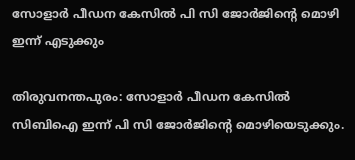സോളാര്‍ പീഡന കേസില്‍ പി സി ജോര്‍ജിന്റെ മൊഴി ഇന്ന് എടുക്കും

തിരുവനന്തപുരം: സോളാര്‍ പീഡന കേസില്‍ സിബിഐ ഇന്ന് പി സി ജോര്‍ജിന്റെ മൊഴിയെടുക്കും.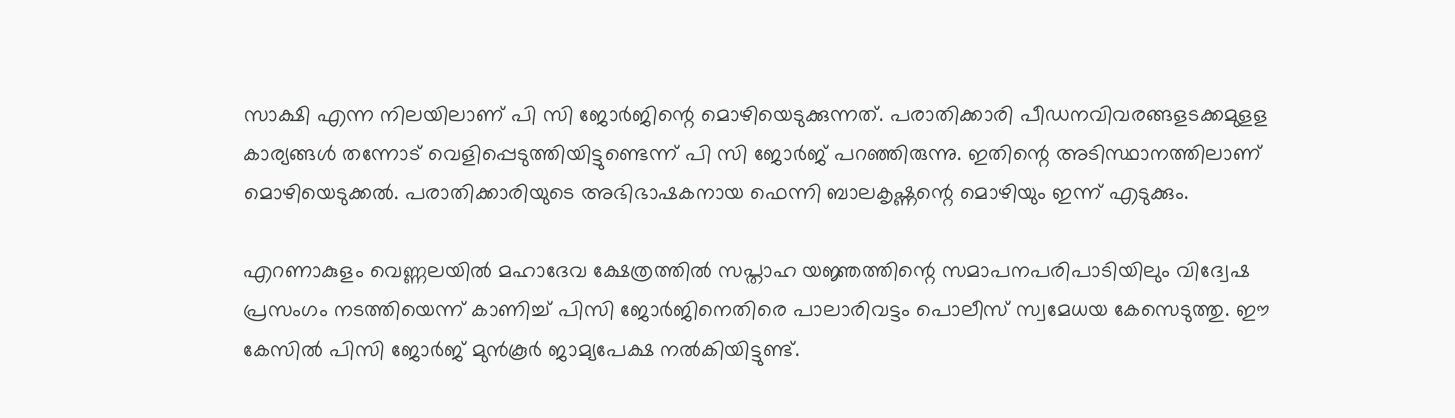സാക്ഷി എന്ന നിലയിലാണ് പി സി ജോര്‍ജിന്റെ മൊഴിയെടുക്കുന്നത്. പരാതിക്കാരി പീഡനവിവരങ്ങളടക്കമുളള കാര്യങ്ങള്‍ തന്നോട് വെളിപ്പെടുത്തിയിട്ടുണ്ടെന്ന് പി സി ജോര്‍ജ് പറഞ്ഞിരുന്നു. ഇതിന്റെ അടിസ്ഥാനത്തിലാണ് മൊഴിയെടുക്കല്‍. പരാതിക്കാരിയുടെ അഭിഭാഷകനായ ഫെന്നി ബാലകൃഷ്ണന്റെ മൊഴിയും ഇന്ന് എടുക്കും.

എറണാകുളം വെണ്ണലയില്‍ മഹാദേവ ക്ഷേത്രത്തില്‍ സപ്താഹ യജ്ഞത്തിന്റെ സമാപനപരിപാടിയിലും വിദ്വേഷ പ്രസംഗം നടത്തിയെന്ന് കാണിച്ച് പിസി ജോര്‍ജിനെതിരെ പാലാരിവട്ടം പൊലീസ് സ്വമേധയ കേസെടുത്തു. ഈ കേസില്‍ പിസി ജോര്‍ജ് മുന്‍കൂര്‍ ജാമ്യപേക്ഷ നല്‍കിയിട്ടുണ്ട്.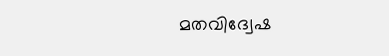മതവിദ്വേഷ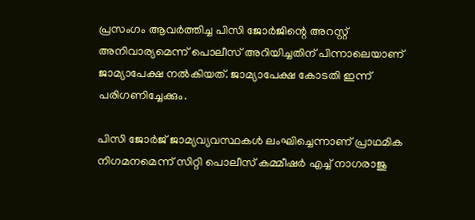പ്രസംഗം ആവര്‍ത്തിച്ച പിസി ജോര്‍ജിന്റെ അറസ്റ്റ് അനിവാര്യമെന്ന് പൊലീസ് അറിയിച്ചതിന് പിന്നാലെയാണ് ജാമ്യാപേക്ഷ നല്‍കിയത്. ജാമ്യാപേക്ഷ കോടതി ഇന്ന് പരിഗണിച്ചേക്കും.

പിസി ജോര്‍ജ് ജാമ്യവ്യവസ്ഥകള്‍ ലംഘിച്ചെന്നാണ് പ്രാഥമിക നിഗമനമെന്ന് സിറ്റി പൊലീസ് കമ്മീഷര്‍ എച്ച് നാഗരാജു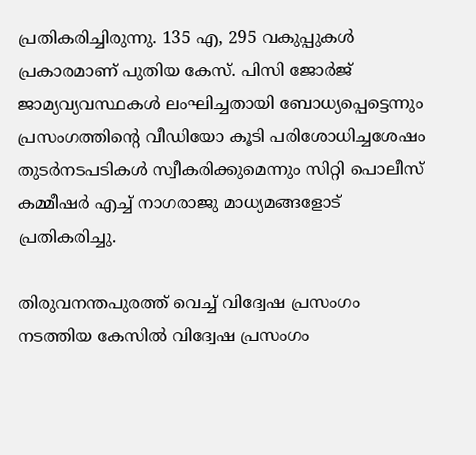പ്രതികരിച്ചിരുന്നു. 135 എ, 295 വകുപ്പുകള്‍ പ്രകാരമാണ് പുതിയ കേസ്. പിസി ജോര്‍ജ് ജാമ്യവ്യവസ്ഥകള്‍ ലംഘിച്ചതായി ബോധ്യപ്പെട്ടെന്നും പ്രസംഗത്തിന്റെ വീഡിയോ കൂടി പരിശോധിച്ചശേഷം തുടര്‍നടപടികള്‍ സ്വീകരിക്കുമെന്നും സിറ്റി പൊലീസ് കമ്മീഷര്‍ എച്ച് നാഗരാജു മാധ്യമങ്ങളോട് പ്രതികരിച്ചു.

തിരുവനന്തപുരത്ത് വെച്ച് വിദ്വേഷ പ്രസംഗം നടത്തിയ കേസില്‍ വിദ്വേഷ പ്രസംഗം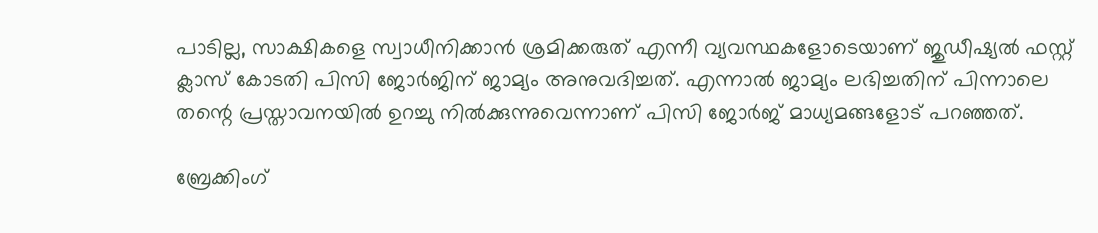പാടില്ല, സാക്ഷികളെ സ്വാധീനിക്കാന്‍ ശ്രമിക്കരുത് എന്നീ വ്യവസ്ഥകളോടെയാണ് ജുഡീഷ്യല്‍ ഫസ്റ്റ് ക്ലാസ് കോടതി പിസി ജോര്‍ജിന് ജാമ്യം അനുവദിച്ചത്. എന്നാല്‍ ജാമ്യം ലഭിച്ചതിന് പിന്നാലെ തന്റെ പ്രസ്താവനയില്‍ ഉറച്ചു നില്‍ക്കുന്നുവെന്നാണ് പിസി ജോര്‍ജ് മാധ്യമങ്ങളോട് പറഞ്ഞത്.

ബ്രേക്കിംഗ്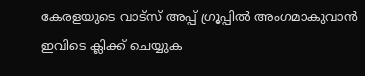കേരളയുടെ വാട്സ് അപ്പ് ഗ്രൂപ്പിൽ അംഗമാകുവാൻ ഇവിടെ ക്ലിക്ക് ചെയ്യുക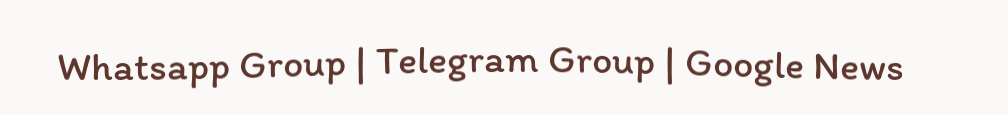Whatsapp Group | Telegram Group | Google News